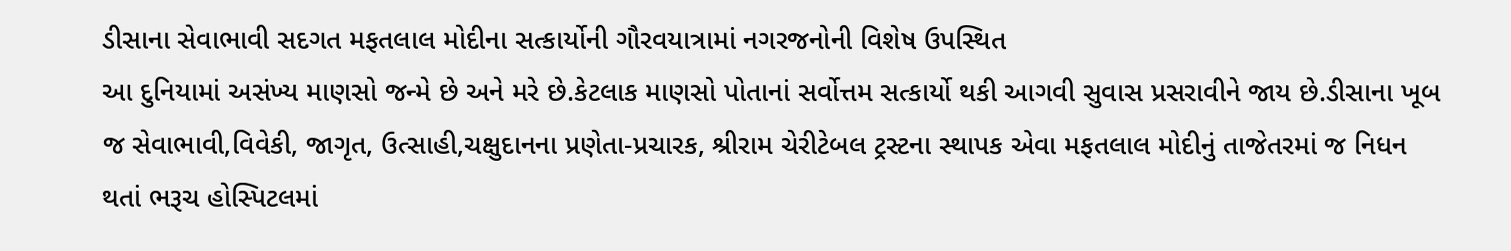ડીસાના સેવાભાવી સદગત મફતલાલ મોદીના સત્કાર્યોની ગૌરવયાત્રામાં નગરજનોની વિશેષ ઉપસ્થિત
આ દુનિયામાં અસંખ્ય માણસો જન્મે છે અને મરે છે.કેટલાક માણસો પોતાનાં સર્વોત્તમ સત્કાર્યો થકી આગવી સુવાસ પ્રસરાવીને જાય છે.ડીસાના ખૂબ જ સેવાભાવી,વિવેકી, જાગૃત, ઉત્સાહી,ચક્ષુદાનના પ્રણેતા-પ્રચારક, શ્રીરામ ચેરીટેબલ ટ્રસ્ટના સ્થાપક એવા મફતલાલ મોદીનું તાજેતરમાં જ નિધન થતાં ભરૂચ હોસ્પિટલમાં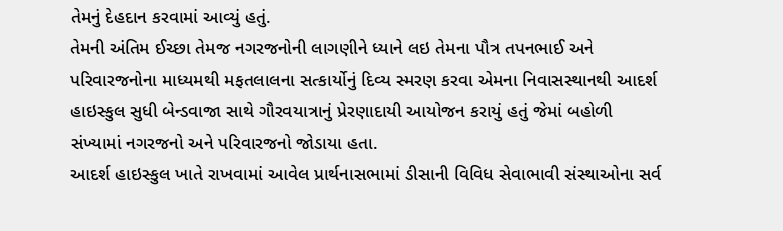તેમનું દેહદાન કરવામાં આવ્યું હતું.
તેમની અંતિમ ઈચ્છા તેમજ નગરજનોની લાગણીને ધ્યાને લઇ તેમના પૌત્ર તપનભાઈ અને પરિવારજનોના માધ્યમથી મફતલાલના સત્કાર્યોનું દિવ્ય સ્મરણ કરવા એમના નિવાસસ્થાનથી આદર્શ હાઇસ્કુલ સુધી બેન્ડવાજા સાથે ગૌરવયાત્રાનું પ્રેરણાદાયી આયોજન કરાયું હતું જેમાં બહોળી સંખ્યામાં નગરજનો અને પરિવારજનો જોડાયા હતા.
આદર્શ હાઇસ્કુલ ખાતે રાખવામાં આવેલ પ્રાર્થનાસભામાં ડીસાની વિવિધ સેવાભાવી સંસ્થાઓના સર્વ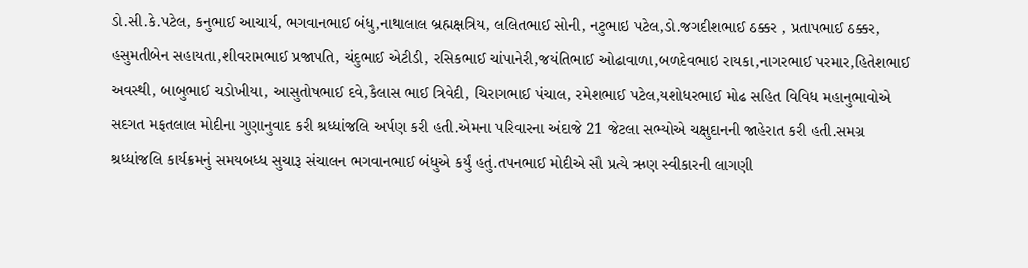ડો.સી.કે.પટેલ, કનુભાઈ આચાર્ય, ભગવાનભાઈ બંધુ,નાથાલાલ બ્રહ્મક્ષત્રિય, લલિતભાઈ સોની, નટુભાઇ પટેલ,ડો.જગદીશભાઈ ઠક્કર , પ્રતાપભાઈ ઠક્કર, હસુમતીબેન સહાયતા,શીવરામભાઈ પ્રજાપતિ, ચંદુભાઈ એટીડી, રસિકભાઈ ચાંપાનેરી,જયંતિભાઈ ઓઢાવાળા,બળદેવભાઇ રાયકા,નાગરભાઈ પરમાર,હિતેશભાઈ અવસ્થી, બાબુભાઈ ચડોખીયા, આસુતોષભાઈ દવે,કૈલાસ ભાઈ ત્રિવેદી, ચિરાગભાઈ પંચાલ, રમેશભાઈ પટેલ,યશોધરભાઈ મોઢ સહિત વિવિધ મહાનુભાવોએ સદગત મફતલાલ મોદીના ગુણાનુવાદ કરી શ્રધ્ધાંજલિ અર્પણ કરી હતી.એમના પરિવારના અંદાજે 21 જેટલા સભ્યોએ ચક્ષુદાનની જાહેરાત કરી હતી.સમગ્ર શ્રધ્ધાંજલિ કાર્યક્રમનું સમયબધ્ધ સુચારૂ સંચાલન ભગવાનભાઈ બંધુએ કર્યું હતું.તપનભાઈ મોદીએ સૌ પ્રત્યે ઋણ સ્વીકારની લાગણી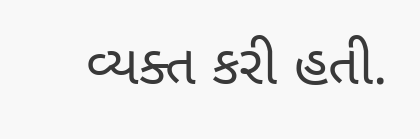વ્યક્ત કરી હતી.